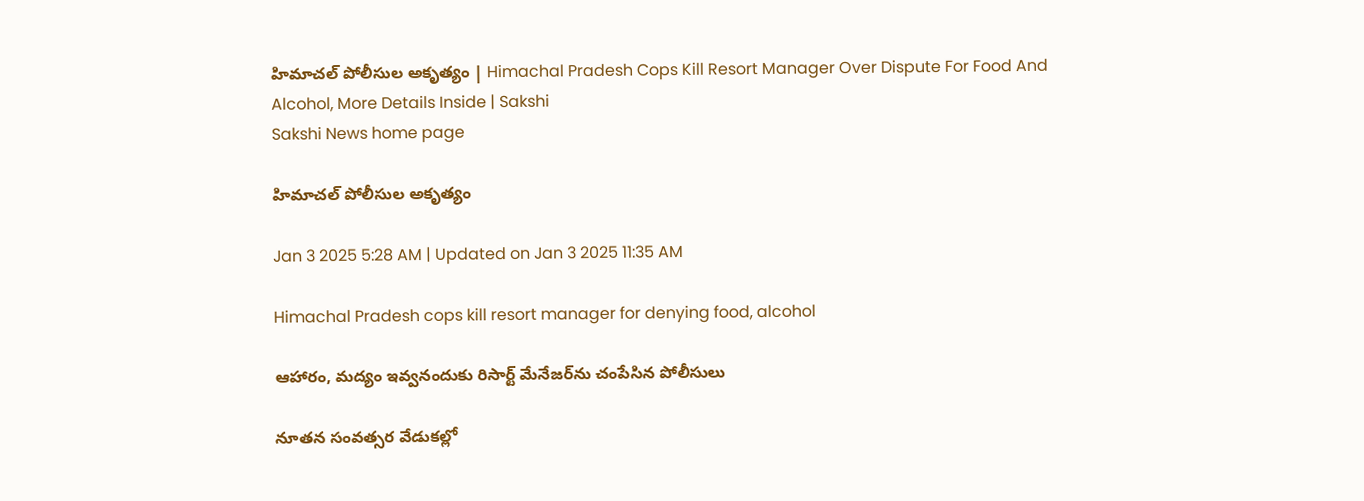హిమాచల్‌ పోలీసుల అకృత్యం | Himachal Pradesh Cops Kill Resort Manager Over Dispute For Food And Alcohol, More Details Inside | Sakshi
Sakshi News home page

హిమాచల్‌ పోలీసుల అకృత్యం

Jan 3 2025 5:28 AM | Updated on Jan 3 2025 11:35 AM

Himachal Pradesh cops kill resort manager for denying food, alcohol

ఆహారం, మద్యం ఇవ్వనందుకు రిసార్ట్‌ మేనేజర్‌ను చంపేసిన పోలీసులు

నూతన సంవత్సర వేడుకల్లో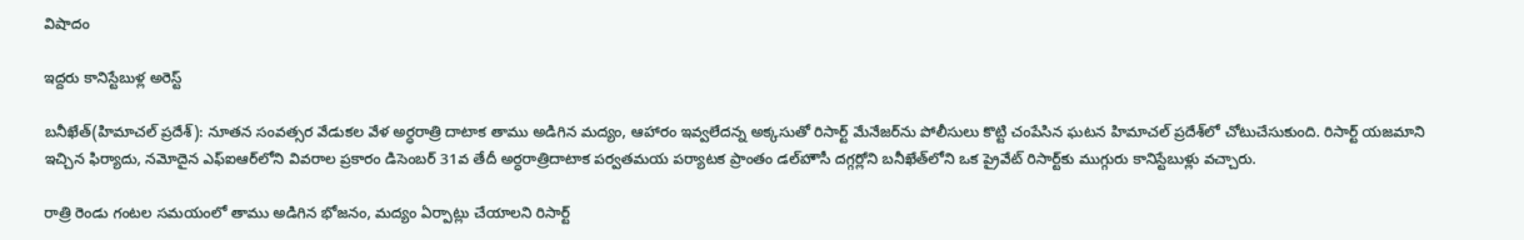విషాదం

ఇద్దరు కానిస్టేబుళ్ల అరెస్ట్‌

బనీఖేత్‌(హిమాచల్‌ ప్రదేశ్‌): నూతన సంవత్సర వేడుకల వేళ అర్ధరాత్రి దాటాక తాము అడిగిన మద్యం, ఆహారం ఇవ్వలేదన్న అక్కసుతో రిసార్ట్‌ మేనేజర్‌ను పోలీసులు కొట్టి చంపేసిన ఘటన హిమాచల్‌ ప్రదేశ్‌లో చోటుచేసుకుంది. రిసార్ట్‌ యజమాని ఇచ్చిన ఫిర్యాదు, నమోదైన ఎఫ్‌ఐఆర్‌లోని వివరాల ప్రకారం డిసెంబర్‌ 31వ తేదీ అర్ధరాత్రిదాటాక పర్వతమయ పర్యాటక ప్రాంతం డల్‌హౌసీ దగ్గర్లోని బనీఖేత్‌లోని ఒక ప్రైవేట్‌ రిసార్ట్‌కు ముగ్గురు కానిస్టేబుళ్లు వచ్చారు.

రాత్రి రెండు గంటల సమయంలో తాము అడిగిన భోజనం, మద్యం ఏర్పాట్లు చేయాలని రిసార్ట్‌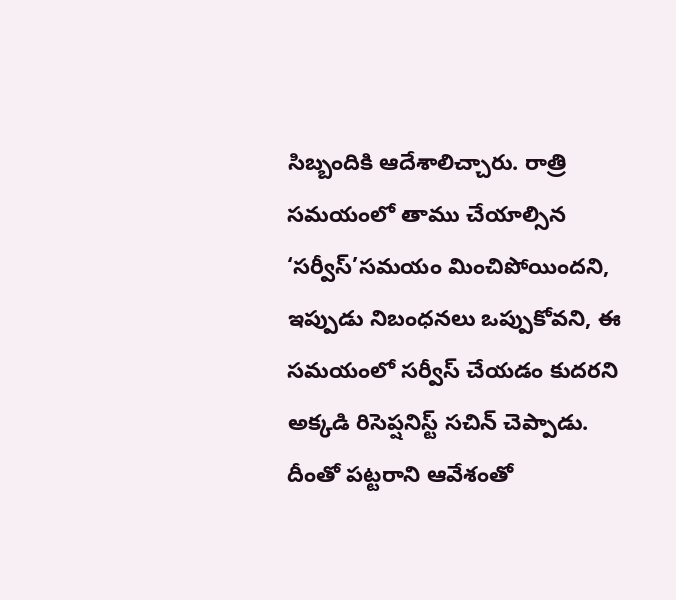సిబ్బందికి ఆదేశాలిచ్చారు. రాత్రి సమయంలో తాము చేయాల్సిన ‘సర్వీస్‌’సమయం మించిపోయిందని, ఇప్పుడు నిబంధనలు ఒప్పుకోవని, ఈ సమయంలో సర్వీస్‌ చేయడం కుదరని అక్కడి రిసెప్షనిస్ట్‌ సచిన్‌ చెప్పాడు. దీంతో పట్టరాని ఆవేశంతో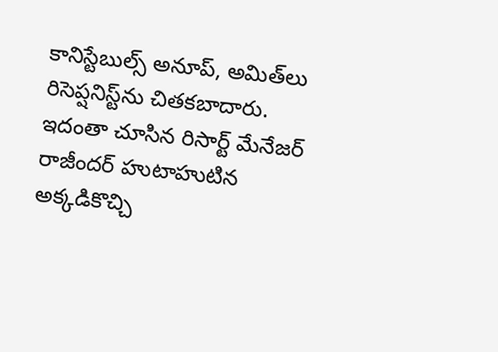కానిస్టేబుల్స్‌ అనూప్, అమిత్‌లు రిసెప్షనిస్ట్‌ను చితకబాదారు. ఇదంతా చూసిన రిసార్ట్‌ మేనేజర్‌ రాజీందర్‌ హుటాహుటిన అక్కడికొచ్చి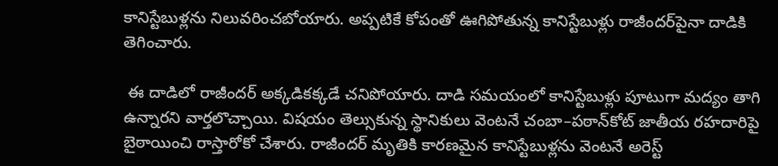కానిస్టేబుళ్లను నిలువరించబోయారు. అప్పటికే కోపంతో ఊగిపోతున్న కానిస్టేబుళ్లు రాజీందర్‌పైనా దాడికి తెగించారు.

 ఈ దాడిలో రాజీందర్‌ అక్కడికక్కడే చనిపోయారు. దాడి సమయంలో కానిస్టేబుళ్లు పూటుగా మద్యం తాగి ఉన్నారని వార్తలొచ్చాయి. విషయం తెల్సుకున్న స్థానికులు వెంటనే చంబా–పఠాన్‌కోట్‌ జాతీయ రహదారిపై బైఠాయించి రాస్తారోకో చేశారు. రాజీందర్‌ మృతికి కారణమైన కానిస్టేబుళ్లను వెంటనే అరెస్ట్‌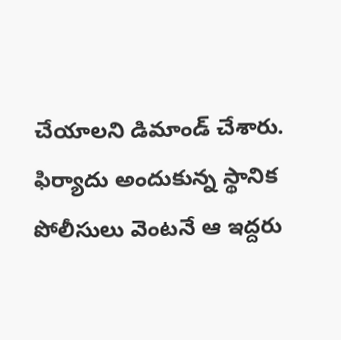చేయాలని డిమాండ్‌ చేశారు. ఫిర్యాదు అందుకున్న స్థానిక పోలీసులు వెంటనే ఆ ఇద్దరు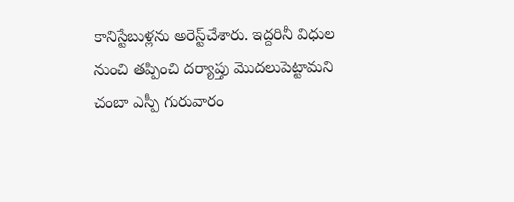కానిస్టేబుళ్లను అరెస్ట్‌చేశారు. ఇద్దరినీ విధుల నుంచి తప్పించి దర్యాప్తు మొదలుపెట్టామని చంబా ఎస్పీ గురువారం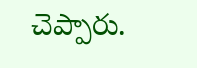చెప్పారు.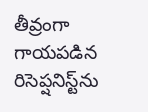తీవ్రంగా గాయపడిన రిసెప్షనిస్ట్‌ను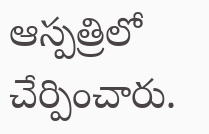ఆస్పత్రిలో చేర్పించారు.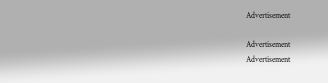Advertisement

Advertisement
Advertisement